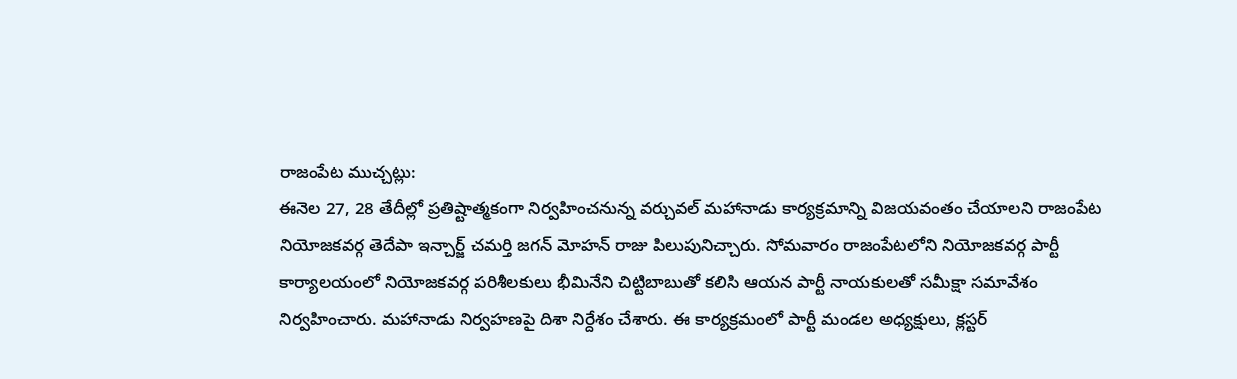రాజంపేట ముచ్చట్లు:
ఈనెల 27, 28 తేదీల్లో ప్రతిష్టాత్మకంగా నిర్వహించనున్న వర్చువల్ మహానాడు కార్యక్రమాన్ని విజయవంతం చేయాలని రాజంపేట నియోజకవర్గ తెదేపా ఇన్చార్జ్ చమర్తి జగన్ మోహన్ రాజు పిలుపునిచ్చారు. సోమవారం రాజంపేటలోని నియోజకవర్గ పార్టీ కార్యాలయంలో నియోజకవర్గ పరిశీలకులు భీమినేని చిట్టిబాబుతో కలిసి ఆయన పార్టీ నాయకులతో సమీక్షా సమావేశం నిర్వహించారు. మహానాడు నిర్వహణపై దిశా నిర్దేశం చేశారు. ఈ కార్యక్రమంలో పార్టీ మండల అధ్యక్షులు, క్లస్టర్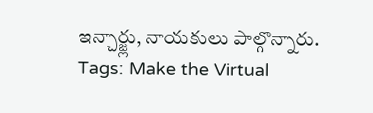ఇన్చార్జ్లు, నాయకులు పాల్గొన్నారు.
Tags: Make the Virtual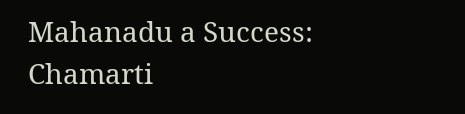Mahanadu a Success: Chamarti